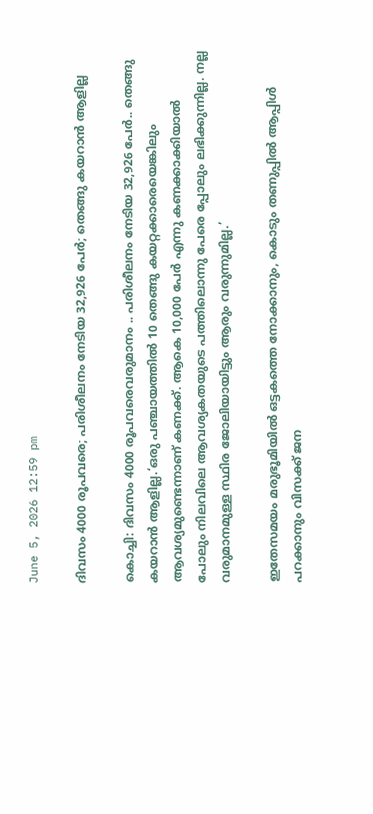June 5, 2026 12:59 pm

ദിവസം 4000 രൂപവരെ; പരിശീലനം നേടിയ 32,926 പേർ; തെങ്ങു കയറാൻ ആളില്ല

കൊച്ചി: ദിവസം 4000 രൂപവരെവരുമാനം .. പരിശീലനം നേടിയ 32,926 പേർ.. തെങ്ങു കയറാൻ ആളില്ല.‘ഒരു പഞ്ചായത്തില്‍ 10 തെങ്ങു കയറ്റക്കാരെയെങ്കിലും ആവശ്യമുണ്ടെന്നാണ് കണക്ക്. ആകെ 10,000 പേര്‍ എന്നു കണക്കാക്കിയാല്‍ പോലും നിലവിലെ ആവശ്യകതയുടെ പത്തിലൊന്നു പേരെ പ്പോലും ലഭിക്കുന്നില്ല. നല്ല വരുമാനമുള്ള സ്ഥിര ജോലിയായിട്ടും ആരും വരുന്നുമില്ല.’

ഇതേസമയം മരുഭൂമിയിൽ ഒട്ടകത്തെ നോക്കാനും, കൊടും തണുപ്പിൽ ആപ്പിൾ പറക്കാനും വിസക്ക് ജന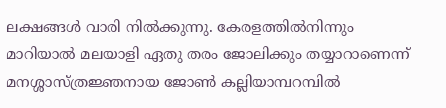ലക്ഷങ്ങൾ വാരി നിൽക്കുന്നു. കേരളത്തിൽനിന്നും മാറിയാൽ മലയാളി ഏതു തരം ജോലിക്കും തയ്യാറാണെന്ന് മനശ്ശാസ്ത്രജ്ഞനായ ജോൺ കല്ലിയാമ്പറമ്പിൽ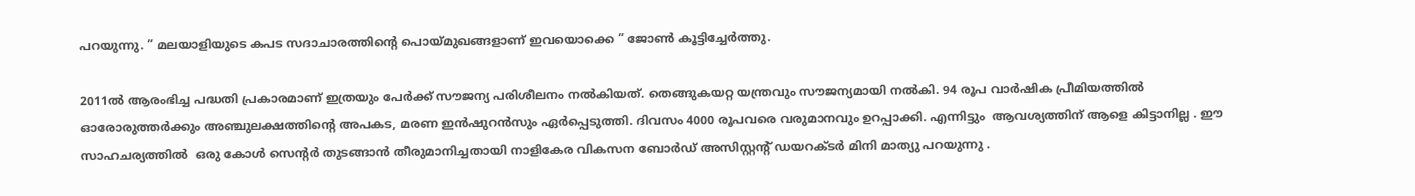പറയുന്നു. ” മലയാളിയുടെ കപട സദാചാരത്തിന്റെ പൊയ്മുഖങ്ങളാണ് ഇവയൊക്കെ ” ജോൺ കൂട്ടിച്ചേർത്തു.

2011ല്‍ ആരംഭിച്ച പദ്ധതി പ്രകാരമാണ് ഇത്രയും പേര്‍ക്ക് സൗജന്യ പരിശീലനം നല്‍കിയത്. തെങ്ങുകയറ്റ യന്ത്രവും സൗജന്യമായി നല്‍കി. 94 രൂപ വാര്‍ഷിക പ്രീമിയത്തില്‍ ഓരോരുത്തര്‍ക്കും അഞ്ചുലക്ഷത്തിന്റെ അപകട, മരണ ഇന്‍ഷുറന്‍സും ഏര്‍പ്പെടുത്തി. ദിവസം 4000 രൂപവരെ വരുമാനവും ഉറപ്പാക്കി. എന്നിട്ടും  ആവശ്യത്തിന് ആളെ കിട്ടാനില്ല . ഈ സാഹചര്യത്തില്‍  ഒരു കോള്‍ സെന്റര്‍ തുടങ്ങാന്‍ തീരുമാനിച്ചതായി നാളികേര വികസന ബോര്‍ഡ് അസിസ്റ്റന്റ് ഡയറക്ടര്‍ മിനി മാത്യു പറയുന്നു .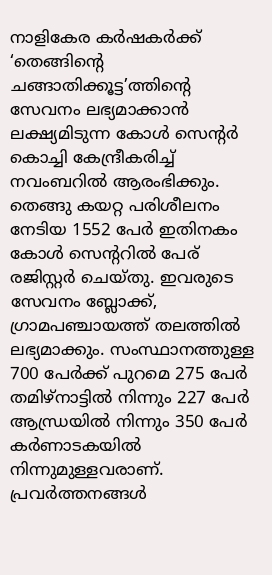നാളികേര കര്‍ഷകര്‍ക്ക് ‘തെങ്ങിന്റെ ചങ്ങാതിക്കൂട്ട’ത്തിന്റെ സേവനം ലഭ്യമാക്കാന്‍ ലക്ഷ്യമിടുന്ന കോള്‍ സെന്റര്‍ കൊച്ചി കേന്ദ്രീകരിച്ച് നവംബറില്‍ ആരംഭിക്കും. തെങ്ങു കയറ്റ പരിശീലനം നേടിയ 1552 പേര്‍ ഇതിനകം കോള്‍ സെന്ററില്‍ പേര് രജിസ്റ്റര്‍ ചെയ്തു. ഇവരുടെ സേവനം ബ്ലോക്ക്, ഗ്രാമപഞ്ചായത്ത് തലത്തില്‍ ലഭ്യമാക്കും. സംസ്ഥാനത്തുള്ള 700 പേര്‍ക്ക് പുറമെ 275 പേര്‍ തമിഴ്നാട്ടില്‍ നിന്നും 227 പേര്‍ ആന്ധ്രയില്‍ നിന്നും 350 പേര്‍ കര്‍ണാടകയില്‍ നിന്നുമുള്ളവരാണ്. പ്രവര്‍ത്തനങ്ങള്‍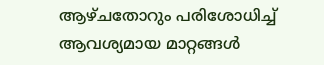ആഴ്ചതോറും പരിശോധിച്ച് ആവശ്യമായ മാറ്റങ്ങള്‍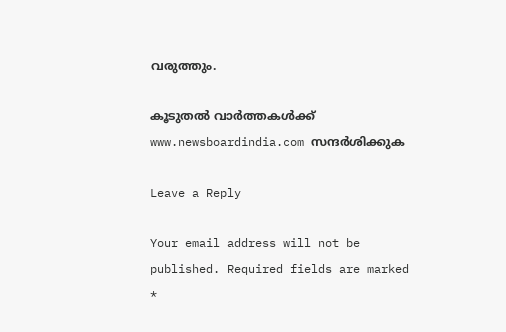വരുത്തും.

കൂടുതൽ വാർത്തകൾക്ക് www.newsboardindia.com സന്ദർശിക്കുക

Leave a Reply

Your email address will not be published. Required fields are marked *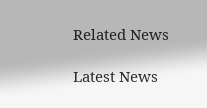Related News

Latest News